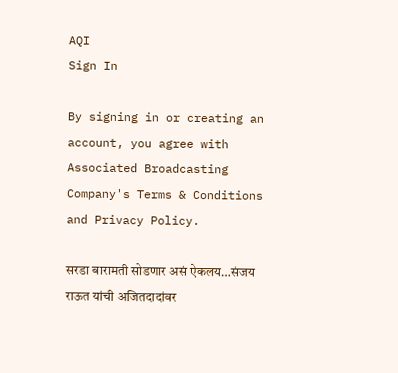AQI
Sign In

By signing in or creating an account, you agree with Associated Broadcasting Company's Terms & Conditions and Privacy Policy.

सरडा बारामती सोडणार असं ऐकलय…संजय राऊत यांची अजितदादांवर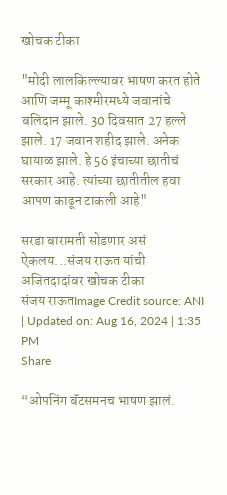खोचक टीका

"मोदी लालकिल्ल्यावर भाषण करत होते आणि जम्मू काश्मीरमध्ये जवानांचे बलिदान झाले. 30 दिवसात 27 हल्ले झाले. 17 जवान शहीद झाले. अनेक घायाळ झाले. हे 56 इंचाच्या छातीचं सरकार आहे. त्यांच्या छातीतील हवा आपण काढून टाकली आहे"

सरडा बारामती सोडणार असं ऐकलय...संजय राऊत यांची अजितदादांवर खोचक टीका
संजय राऊतImage Credit source: ANI
| Updated on: Aug 16, 2024 | 1:35 PM
Share

“ओपनिंग बॅटसमनच भाषण झालं.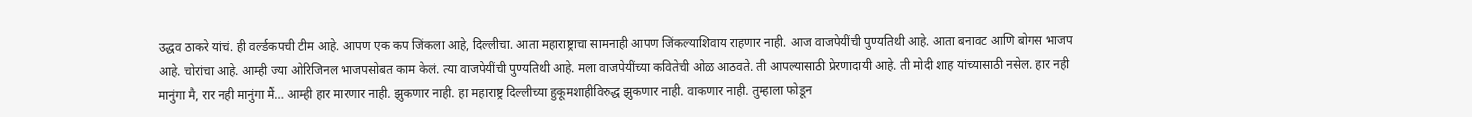उद्धव ठाकरे यांचं. ही वर्ल्डकपची टीम आहे. आपण एक कप जिंकला आहे, दिल्लीचा. आता महाराष्ट्राचा सामनाही आपण जिंकल्याशिवाय राहणार नाही. आज वाजपेयींची पुण्यतिथी आहे. आता बनावट आणि बोगस भाजप आहे. चोरांचा आहे. आम्ही ज्या ओरिजिनल भाजपसोबत काम केलं. त्या वाजपेयींची पुण्यतिथी आहे. मला वाजपेयींच्या कवितेची ओळ आठवते. ती आपल्यासाठी प्रेरणादायी आहे. ती मोदी शाह यांच्यासाठी नसेल. हार नही मानुंगा मै, रार नही मानुंगा मैं… आम्ही हार मारणार नाही. झुकणार नाही. हा महाराष्ट्र दिल्लीच्या हुकूमशाहीविरुद्ध झुकणार नाही. वाकणार नाही. तुम्हाला फोडून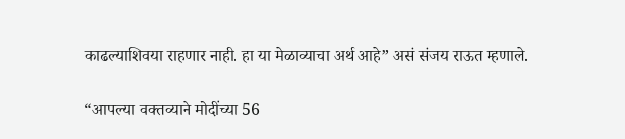काढल्याशिवया राहणार नाही. हा या मेळाव्याचा अर्थ आहे” असं संजय राऊत म्हणाले.

“आपल्या वक्तव्याने मोदींच्या 56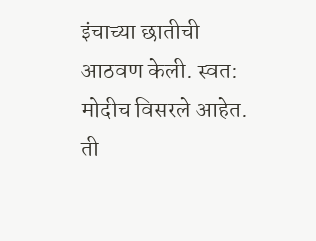इंचाच्या छातीची आठवण केली. स्वत: मोदीच विसरले आहेत. ती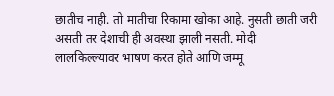छातीच नाही. तो मातीचा रिकामा खोका आहे. नुसती छाती जरी असती तर देशाची ही अवस्था झाली नसती. मोदी लालकिल्ल्यावर भाषण करत होते आणि जम्मू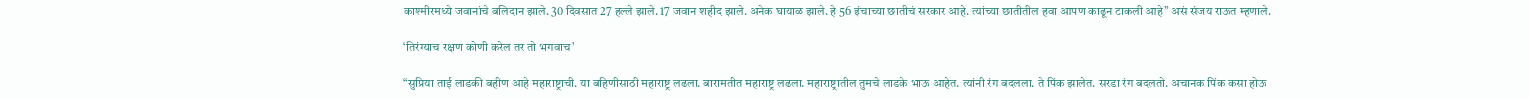काश्मीरमध्ये जवानांचे बलिदान झाले. 30 दिवसात 27 हल्ले झाले. 17 जवान शहीद झाले. अनेक घायाळ झाले. हे 56 इंचाच्या छातीचं सरकार आहे. त्यांच्या छातीतील हवा आपण काढून टाकली आहे” असं संजय राऊत म्हणाले.

‘तिरंग्याच रक्षण कोणी करेल तर तो भगवाच’

“सुप्रिया ताई लाडकी बहीण आहे महाराष्ट्राची. या बहिणीसाठी महाराष्ट्र लढला. बारामतीत महाराष्ट्र लढला. महाराष्ट्रातील तुमचे लाडके भाऊ आहेत. त्यांनी रंग बदलला. ते पिंक झालेत. सरडा रंग बदलतो. अचानक पिंक कसा होऊ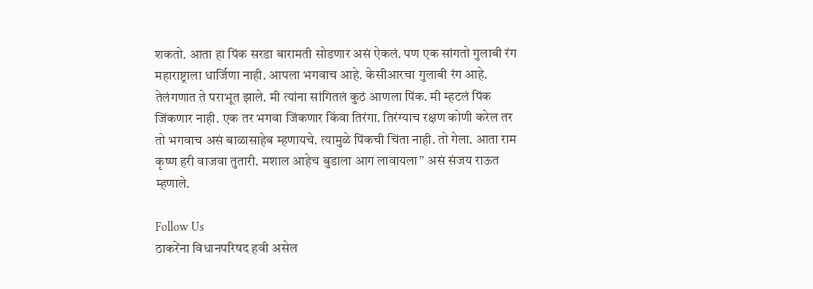शकतो. आता हा पिंक सरडा बारामती सोडणार असं ऐकलं. पण एक सांगतो गुलाबी रंग महाराष्ट्राला धार्जिणा नाही. आपला भगवाच आहे. केसीआरचा गुलाबी रंग आहे. तेलंगणात ते पराभूत झाले. मी त्यांना सांगितलं कुठं आणला पिंक. मी म्हटलं पिंक जिंकणार नाही. एक तर भगवा जिंकणार किंवा तिरंगा. तिरंग्याच रक्षण कोणी करेल तर तो भगवाच असं बाळासाहेब म्हणायचे. त्यामुळे पिंकची चिंता नाही. तो गेला. आता राम कृष्ण हरी वाजवा तुतारी. मशाल आहेच बुडाला आग लावायला” असं संजय राऊत म्हणाले.

Follow Us
ठाकरेंना विधानपरिषद हवी असेल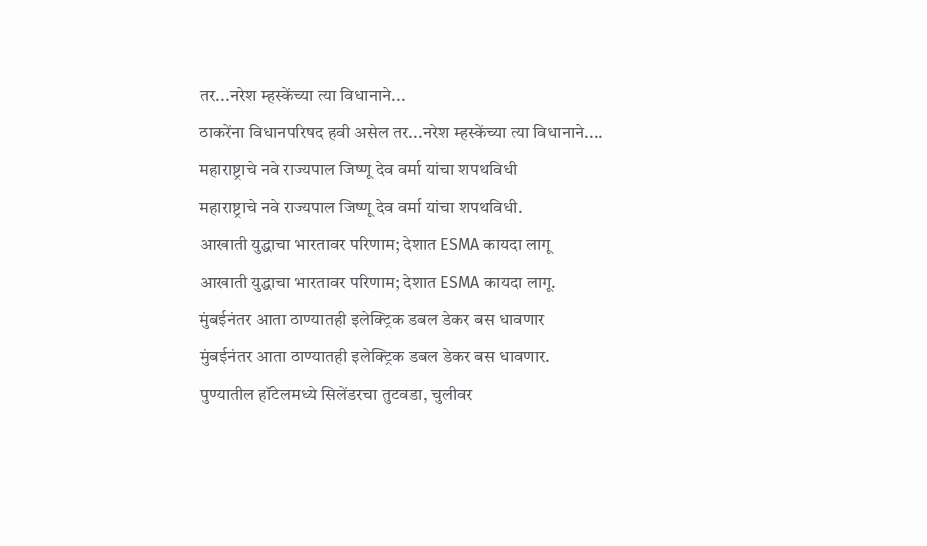तर...नरेश म्हस्केंच्या त्या विधानाने...
ठाकरेंना विधानपरिषद हवी असेल तर...नरेश म्हस्केंच्या त्या विधानाने....
महाराष्ट्राचे नवे राज्यपाल जिष्णू देव वर्मा यांचा शपथविधी
महाराष्ट्राचे नवे राज्यपाल जिष्णू देव वर्मा यांचा शपथविधी.
आखाती युद्धाचा भारतावर परिणाम; देशात ESMA कायदा लागू
आखाती युद्धाचा भारतावर परिणाम; देशात ESMA कायदा लागू.
मुंबईनंतर आता ठाण्यातही इलेक्ट्रिक डबल डेकर बस धावणार
मुंबईनंतर आता ठाण्यातही इलेक्ट्रिक डबल डेकर बस धावणार.
पुण्यातील हॉटेलमध्ये सिलेंडरचा तुटवडा, चुलीवर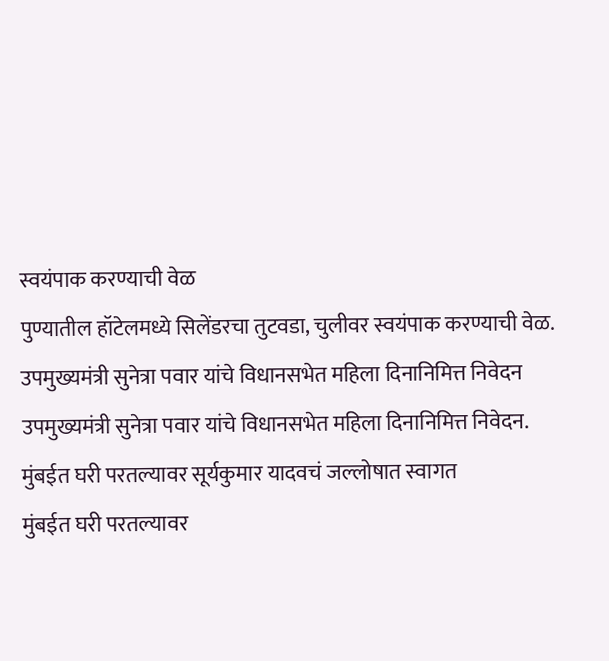स्वयंपाक करण्याची वेळ
पुण्यातील हॉटेलमध्ये सिलेंडरचा तुटवडा, चुलीवर स्वयंपाक करण्याची वेळ.
उपमुख्यमंत्री सुनेत्रा पवार यांचे विधानसभेत महिला दिनानिमित्त निवेदन
उपमुख्यमंत्री सुनेत्रा पवार यांचे विधानसभेत महिला दिनानिमित्त निवेदन.
मुंबईत घरी परतल्यावर सूर्यकुमार यादवचं जल्लोषात स्वागत
मुंबईत घरी परतल्यावर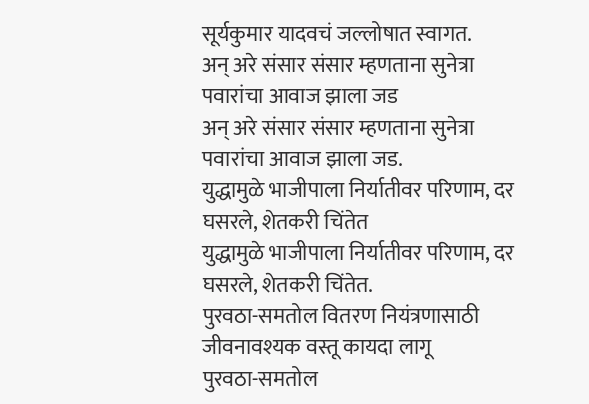सूर्यकुमार यादवचं जल्लोषात स्वागत.
अन् अरे संसार संसार म्हणताना सुनेत्रा पवारांचा आवाज झाला जड
अन् अरे संसार संसार म्हणताना सुनेत्रा पवारांचा आवाज झाला जड.
युद्धामुळे भाजीपाला निर्यातीवर परिणाम, दर घसरले, शेतकरी चिंतेत
युद्धामुळे भाजीपाला निर्यातीवर परिणाम, दर घसरले, शेतकरी चिंतेत.
पुरवठा-समतोल वितरण नियंत्रणासाठी जीवनावश्यक वस्तू कायदा लागू
पुरवठा-समतोल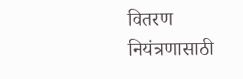वितरण नियंत्रणासाठी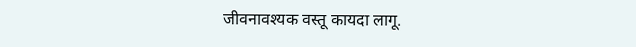जीवनावश्यक वस्तू कायदा लागू.